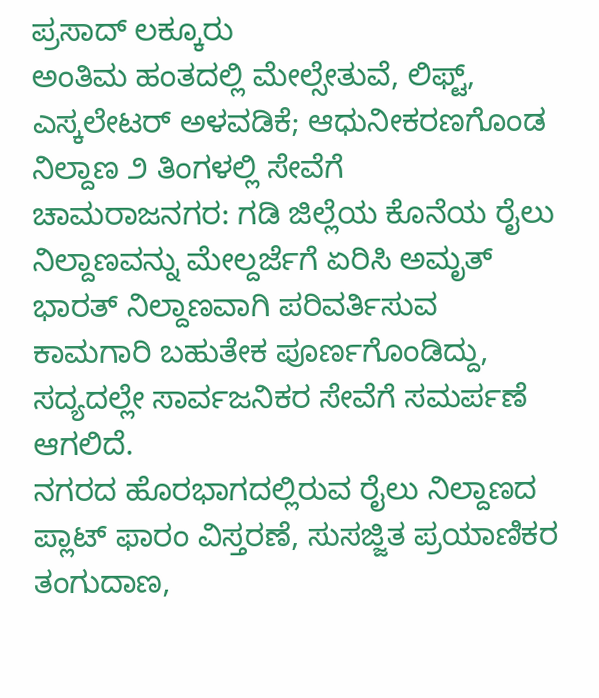ಪ್ರಸಾದ್ ಲಕ್ಕೂರು
ಅಂತಿಮ ಹಂತದಲ್ಲಿ ಮೇಲ್ಸೇತುವೆ, ಲಿಫ್ಟ್, ಎಸ್ಕಲೇಟರ್ ಅಳವಡಿಕೆ; ಆಧುನೀಕರಣಗೊಂಡ ನಿಲ್ದಾಣ ೨ ತಿಂಗಳಲ್ಲಿ ಸೇವೆಗೆ
ಚಾಮರಾಜನಗರ: ಗಡಿ ಜಿಲ್ಲೆಯ ಕೊನೆಯ ರೈಲು ನಿಲ್ದಾಣವನ್ನು ಮೇಲ್ದರ್ಜೆಗೆ ಏರಿಸಿ ಅಮೃತ್ ಭಾರತ್ ನಿಲ್ದಾಣವಾಗಿ ಪರಿವರ್ತಿಸುವ ಕಾಮಗಾರಿ ಬಹುತೇಕ ಪೂರ್ಣಗೊಂಡಿದ್ದು, ಸದ್ಯದಲ್ಲೇ ಸಾರ್ವಜನಿಕರ ಸೇವೆಗೆ ಸಮರ್ಪಣೆ ಆಗಲಿದೆ.
ನಗರದ ಹೊರಭಾಗದಲ್ಲಿರುವ ರೈಲು ನಿಲ್ದಾಣದ ಪ್ಲಾಟ್ ಫಾರಂ ವಿಸ್ತರಣೆ, ಸುಸಜ್ಜಿತ ಪ್ರಯಾಣಿಕರ ತಂಗುದಾಣ,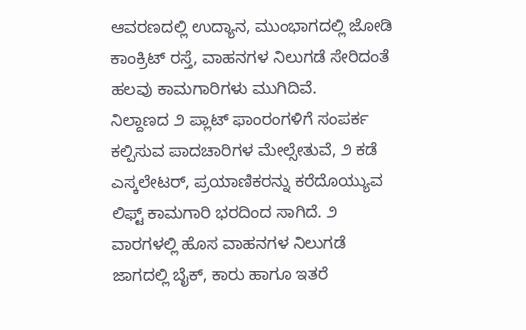ಆವರಣದಲ್ಲಿ ಉದ್ಯಾನ, ಮುಂಭಾಗದಲ್ಲಿ ಜೋಡಿ ಕಾಂಕ್ರಿಟ್ ರಸ್ತೆ, ವಾಹನಗಳ ನಿಲುಗಡೆ ಸೇರಿದಂತೆ ಹಲವು ಕಾಮಗಾರಿಗಳು ಮುಗಿದಿವೆ.
ನಿಲ್ದಾಣದ ೨ ಪ್ಲಾಟ್ ಫಾಂರಂಗಳಿಗೆ ಸಂಪರ್ಕ ಕಲ್ಪಿಸುವ ಪಾದಚಾರಿಗಳ ಮೇಲ್ಸೇತುವೆ, ೨ ಕಡೆ ಎಸ್ಕಲೇಟರ್, ಪ್ರಯಾಣಿಕರನ್ನು ಕರೆದೊಯ್ಯುವ ಲಿಫ್ಟ್ ಕಾಮಗಾರಿ ಭರದಿಂದ ಸಾಗಿದೆ. ೨ ವಾರಗಳಲ್ಲಿ ಹೊಸ ವಾಹನಗಳ ನಿಲುಗಡೆ ಜಾಗದಲ್ಲಿ ಬೈಕ್, ಕಾರು ಹಾಗೂ ಇತರೆ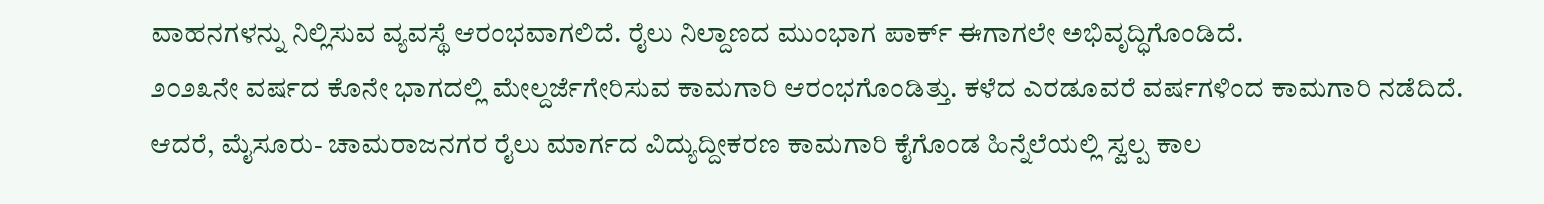ವಾಹನಗಳನ್ನು ನಿಲ್ಲಿಸುವ ವ್ಯವಸ್ಥೆ ಆರಂಭವಾಗಲಿದೆ. ರೈಲು ನಿಲ್ದಾಣದ ಮುಂಭಾಗ ಪಾರ್ಕ್ ಈಗಾಗಲೇ ಅಭಿವೃದ್ಧಿಗೊಂಡಿದೆ.
೨೦೨೩ನೇ ವರ್ಷದ ಕೊನೇ ಭಾಗದಲ್ಲಿ ಮೇಲ್ದರ್ಜೆಗೇರಿಸುವ ಕಾಮಗಾರಿ ಆರಂಭಗೊಂಡಿತ್ತು. ಕಳೆದ ಎರಡೂವರೆ ವರ್ಷಗಳಿಂದ ಕಾಮಗಾರಿ ನಡೆದಿದೆ. ಆದರೆ, ಮೈಸೂರು- ಚಾಮರಾಜನಗರ ರೈಲು ಮಾರ್ಗದ ವಿದ್ಯುದ್ದೀಕರಣ ಕಾಮಗಾರಿ ಕೈಗೊಂಡ ಹಿನ್ನೆಲೆಯಲ್ಲಿ ಸ್ವಲ್ಪ ಕಾಲ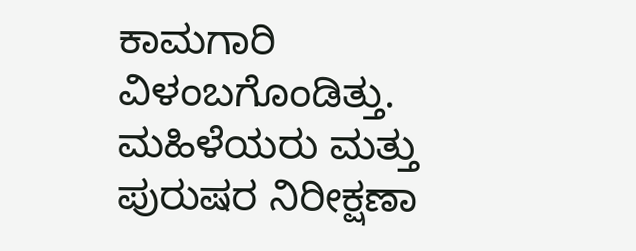ಕಾಮಗಾರಿ ವಿಳಂಬಗೊಂಡಿತ್ತು.
ಮಹಿಳೆಯರು ಮತ್ತು ಪುರುಷರ ನಿರೀಕ್ಷಣಾ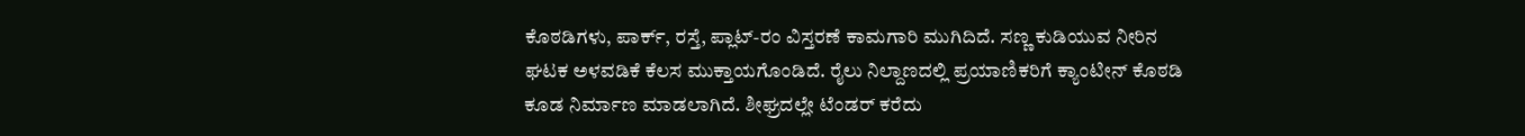ಕೊಠಡಿಗಳು, ಪಾರ್ಕ್, ರಸ್ತೆ, ಪ್ಲಾಟ್-ರಂ ವಿಸ್ತರಣೆ ಕಾಮಗಾರಿ ಮುಗಿದಿದೆ. ಸಣ್ಣ ಕುಡಿಯುವ ನೀರಿನ ಘಟಕ ಅಳವಡಿಕೆ ಕೆಲಸ ಮುಕ್ತಾಯಗೊಂಡಿದೆ. ರೈಲು ನಿಲ್ದಾಣದಲ್ಲಿ ಪ್ರಯಾಣಿಕರಿಗೆ ಕ್ಯಾಂಟೀನ್ ಕೊಠಡಿ ಕೂಡ ನಿರ್ಮಾಣ ಮಾಡಲಾಗಿದೆ. ಶೀಘ್ರದಲ್ಲೇ ಟೆಂಡರ್ ಕರೆದು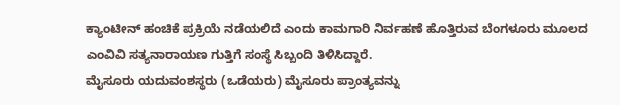ಕ್ಯಾಂಟೀನ್ ಹಂಚಿಕೆ ಪ್ರಕ್ರಿಯೆ ನಡೆಯಲಿದೆ ಎಂದು ಕಾಮಗಾರಿ ನಿರ್ವಹಣೆ ಹೊತ್ತಿರುವ ಬೆಂಗಳೂರು ಮೂಲದ ಎಂವಿವಿ ಸತ್ಯನಾರಾಯಣ ಗುತ್ತಿಗೆ ಸಂಸ್ಥೆ ಸಿಬ್ಬಂದಿ ತಿಳಿಸಿದ್ದಾರೆ.
ಮೈಸೂರು ಯದುವಂಶಸ್ಥರು (ಒಡೆಯರು) ಮೈಸೂರು ಪ್ರಾಂತ್ಯವನ್ನು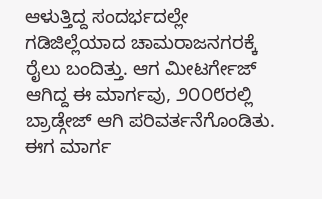ಆಳುತ್ತಿದ್ದ ಸಂದರ್ಭದಲ್ಲೇ ಗಡಿಜಿಲ್ಲೆಯಾದ ಚಾಮರಾಜನಗರಕ್ಕೆ ರೈಲು ಬಂದಿತ್ತು. ಆಗ ಮೀಟರ್ಗೇಜ್ ಆಗಿದ್ದ ಈ ಮಾರ್ಗವು, ೨೦೦೮ರಲ್ಲಿ ಬ್ರಾಡ್ಗೇಜ್ ಆಗಿ ಪರಿವರ್ತನೆಗೊಂಡಿತು. ಈಗ ಮಾರ್ಗ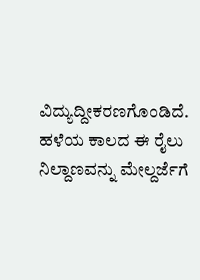ವಿದ್ಯುದ್ದೀಕರಣಗೊಂಡಿದೆ. ಹಳೆಯ ಕಾಲದ ಈ ರೈಲು ನಿಲ್ದಾಣವನ್ನು ಮೇಲ್ದರ್ಜೆಗೆ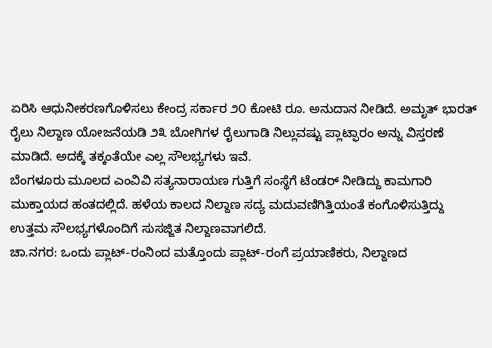ಏರಿಸಿ ಆಧುನೀಕರಣಗೊಳಿಸಲು ಕೇಂದ್ರ ಸರ್ಕಾರ ೨೦ ಕೋಟಿ ರೂ. ಅನುದಾನ ನೀಡಿದೆ. ಅಮೃತ್ ಭಾರತ್ ರೈಲು ನಿಲ್ದಾಣ ಯೋಜನೆಯಡಿ ೨೩ ಬೋಗಿಗಳ ರೈಲುಗಾಡಿ ನಿಲ್ಲುವಷ್ಟು ಪ್ಲಾಟ್ಫಾರಂ ಅನ್ನು ವಿಸ್ತರಣೆ ಮಾಡಿದೆ. ಅದಕ್ಕೆ ತಕ್ಕಂತೆಯೇ ಎಲ್ಲ ಸೌಲಭ್ಯಗಳು ಇವೆ.
ಬೆಂಗಳೂರು ಮೂಲದ ಎಂವಿವಿ ಸತ್ಯನಾರಾಯಣ ಗುತ್ತಿಗೆ ಸಂಸ್ಥೆಗೆ ಟೆಂಡರ್ ನೀಡಿದ್ದು ಕಾಮಗಾರಿ ಮುಕ್ತಾಯದ ಹಂತದಲ್ಲಿದೆ. ಹಳೆಯ ಕಾಲದ ನಿಲ್ದಾಣ ಸದ್ಯ ಮದುವಣಿಗಿತ್ತಿಯಂತೆ ಕಂಗೊಳಿಸುತ್ತಿದ್ದು ಉತ್ತಮ ಸೌಲಭ್ಯಗಳೊಂದಿಗೆ ಸುಸಜ್ಜಿತ ನಿಲ್ದಾಣವಾಗಲಿದೆ.
ಚಾ.ನಗರ: ಒಂದು ಪ್ಲಾಟ್-ರಂನಿಂದ ಮತ್ತೊಂದು ಪ್ಲಾಟ್-ರಂಗೆ ಪ್ರಯಾಣಿಕರು, ನಿಲ್ದಾಣದ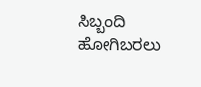ಸಿಬ್ಬಂದಿ ಹೋಗಿಬರಲು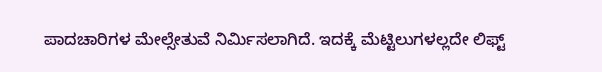ಪಾದಚಾರಿಗಳ ಮೇಲ್ಸೇತುವೆ ನಿರ್ಮಿಸಲಾಗಿದೆ. ಇದಕ್ಕೆ ಮೆಟ್ಟಿಲುಗಳಲ್ಲದೇ ಲಿಫ್ಟ್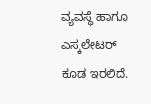ವ್ಯವಸ್ಥೆ ಹಾಗೂ ಎಸ್ಕಲೇಟರ್ ಕೂಡ ಇರಲಿದೆ.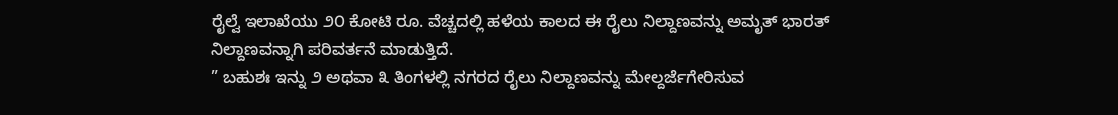ರೈಲ್ವೆ ಇಲಾಖೆಯು ೨೦ ಕೋಟಿ ರೂ. ವೆಚ್ಚದಲ್ಲಿ ಹಳೆಯ ಕಾಲದ ಈ ರೈಲು ನಿಲ್ದಾಣವನ್ನು ಅಮೃತ್ ಭಾರತ್ ನಿಲ್ದಾಣವನ್ನಾಗಿ ಪರಿವರ್ತನೆ ಮಾಡುತ್ತಿದೆ.
” ಬಹುಶಃ ಇನ್ನು ೨ ಅಥವಾ ೩ ತಿಂಗಳಲ್ಲಿ ನಗರದ ರೈಲು ನಿಲ್ದಾಣವನ್ನು ಮೇಲ್ದರ್ಜೆಗೇರಿಸುವ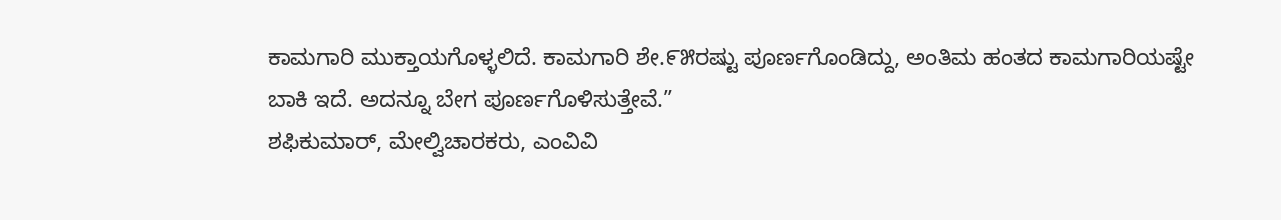ಕಾಮಗಾರಿ ಮುಕ್ತಾಯಗೊಳ್ಳಲಿದೆ. ಕಾಮಗಾರಿ ಶೇ.೯೫ರಷ್ಟು ಪೂರ್ಣಗೊಂಡಿದ್ದು, ಅಂತಿಮ ಹಂತದ ಕಾಮಗಾರಿಯಷ್ಟೇ ಬಾಕಿ ಇದೆ. ಅದನ್ನೂ ಬೇಗ ಪೂರ್ಣಗೊಳಿಸುತ್ತೇವೆ.”
ಶಫಿಕುಮಾರ್, ಮೇಲ್ವಿಚಾರಕರು, ಎಂವಿವಿ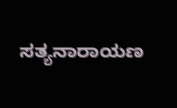ಸತ್ಯನಾರಾಯಣ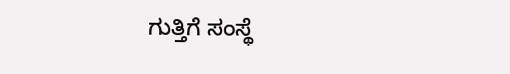ಗುತ್ತಿಗೆ ಸಂಸ್ಥೆ